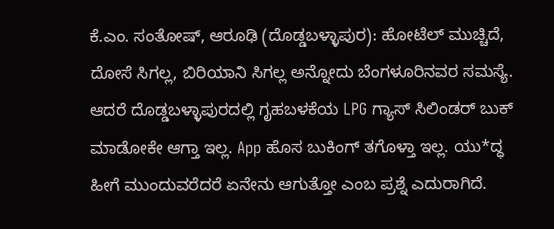ಕೆ.ಎಂ. ಸಂತೋಷ್, ಆರೂಢಿ (ದೊಡ್ಡಬಳ್ಳಾಪುರ): ಹೋಟೆಲ್ ಮುಚ್ಚಿದೆ, ದೋಸೆ ಸಿಗಲ್ಲ, ಬಿರಿಯಾನಿ ಸಿಗಲ್ಲ ಅನ್ನೋದು ಬೆಂಗಳೂರಿನವರ ಸಮಸ್ಯೆ. ಆದರೆ ದೊಡ್ಡಬಳ್ಳಾಪುರದಲ್ಲಿ ಗೃಹಬಳಕೆಯ LPG ಗ್ಯಾಸ್ ಸಿಲಿಂಡರ್ ಬುಕ್ ಮಾಡೋಕೇ ಆಗ್ತಾ ಇಲ್ಲ. App ಹೊಸ ಬುಕಿಂಗ್ ತಗೊಳ್ತಾ ಇಲ್ಲ. ಯು*ದ್ಧ ಹೀಗೆ ಮುಂದುವರೆದರೆ ಏನೇನು ಆಗುತ್ತೋ ಎಂಬ ಪ್ರಶ್ನೆ ಎದುರಾಗಿದೆ.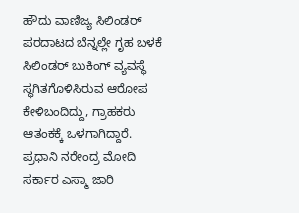ಹೌದು ವಾಣಿಜ್ಯ ಸಿಲಿಂಡರ್ ಪರದಾಟದ ಬೆನ್ನಲ್ಲೇ ಗೃಹ ಬಳಕೆ ಸಿಲಿಂಡರ್ ಬುಕಿಂಗ್ ವ್ಯವಸ್ಥೆ ಸ್ಥಗಿತಗೊಳಿಸಿರುವ ಆರೋಪ ಕೇಳಿಬಂದಿದ್ದು, ಗ್ರಾಹಕರು ಆತಂಕಕ್ಕೆ ಒಳಗಾಗಿದ್ದಾರೆ.
ಪ್ರಧಾನಿ ನರೇಂದ್ರ ಮೋದಿ ಸರ್ಕಾರ ಎಸ್ಮಾ ಜಾರಿ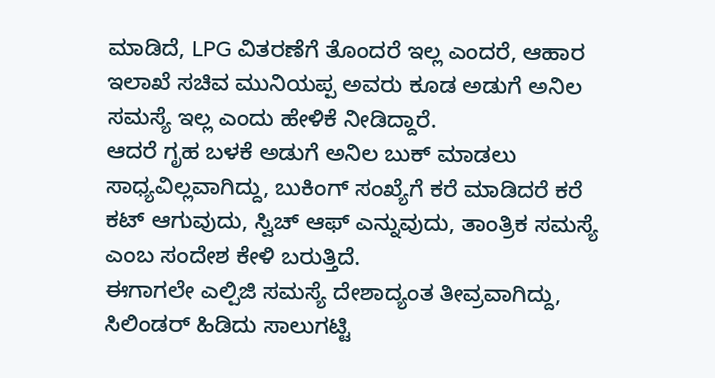ಮಾಡಿದೆ, LPG ವಿತರಣೆಗೆ ತೊಂದರೆ ಇಲ್ಲ ಎಂದರೆ, ಆಹಾರ ಇಲಾಖೆ ಸಚಿವ ಮುನಿಯಪ್ಪ ಅವರು ಕೂಡ ಅಡುಗೆ ಅನಿಲ ಸಮಸ್ಯೆ ಇಲ್ಲ ಎಂದು ಹೇಳಿಕೆ ನೀಡಿದ್ದಾರೆ.
ಆದರೆ ಗೃಹ ಬಳಕೆ ಅಡುಗೆ ಅನಿಲ ಬುಕ್ ಮಾಡಲು ಸಾಧ್ಯವಿಲ್ಲವಾಗಿದ್ದು, ಬುಕಿಂಗ್ ಸಂಖ್ಯೆಗೆ ಕರೆ ಮಾಡಿದರೆ ಕರೆ ಕಟ್ ಆಗುವುದು, ಸ್ವಿಚ್ ಆಫ್ ಎನ್ನುವುದು, ತಾಂತ್ರಿಕ ಸಮಸ್ಯೆ ಎಂಬ ಸಂದೇಶ ಕೇಳಿ ಬರುತ್ತಿದೆ.
ಈಗಾಗಲೇ ಎಲ್ಪಿಜಿ ಸಮಸ್ಯೆ ದೇಶಾದ್ಯಂತ ತೀವ್ರವಾಗಿದ್ದು, ಸಿಲಿಂಡರ್ ಹಿಡಿದು ಸಾಲುಗಟ್ಟಿ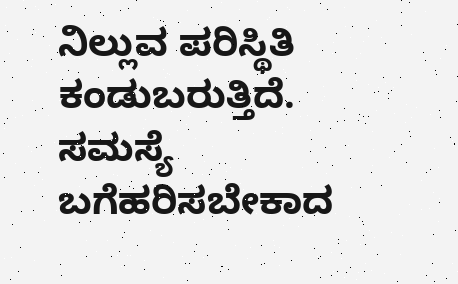ನಿಲ್ಲುವ ಪರಿಸ್ಥಿತಿ ಕಂಡುಬರುತ್ತಿದೆ.
ಸಮಸ್ಯೆ ಬಗೆಹರಿಸಬೇಕಾದ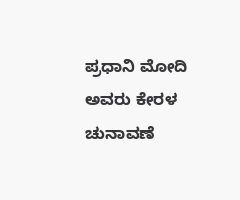ಪ್ರಧಾನಿ ಮೋದಿ ಅವರು ಕೇರಳ ಚುನಾವಣೆ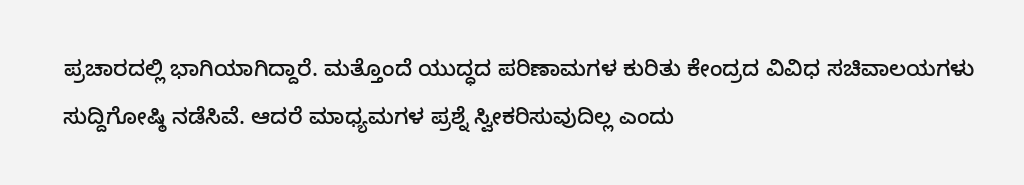ಪ್ರಚಾರದಲ್ಲಿ ಭಾಗಿಯಾಗಿದ್ದಾರೆ. ಮತ್ತೊಂದೆ ಯುದ್ಧದ ಪರಿಣಾಮಗಳ ಕುರಿತು ಕೇಂದ್ರದ ವಿವಿಧ ಸಚಿವಾಲಯಗಳು ಸುದ್ದಿಗೋಷ್ಠಿ ನಡೆಸಿವೆ. ಆದರೆ ಮಾಧ್ಯಮಗಳ ಪ್ರಶ್ನೆ ಸ್ವೀಕರಿಸುವುದಿಲ್ಲ ಎಂದು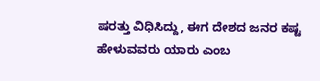ಷರತ್ತು ವಿಧಿಸಿದ್ದು, ಈಗ ದೇಶದ ಜನರ ಕಷ್ಟ ಹೇಳುವವರು ಯಾರು ಎಂಬ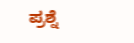ಪ್ರಶ್ನೆ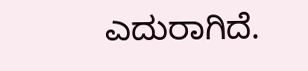ಎದುರಾಗಿದೆ.